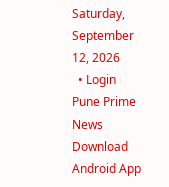Saturday, September 12, 2026
  • Login
Pune Prime News
Download Android App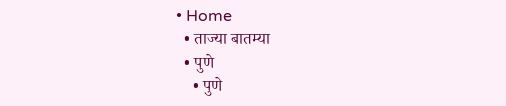• Home
  • ताज्या बातम्या
  • पुणे
    • पुणे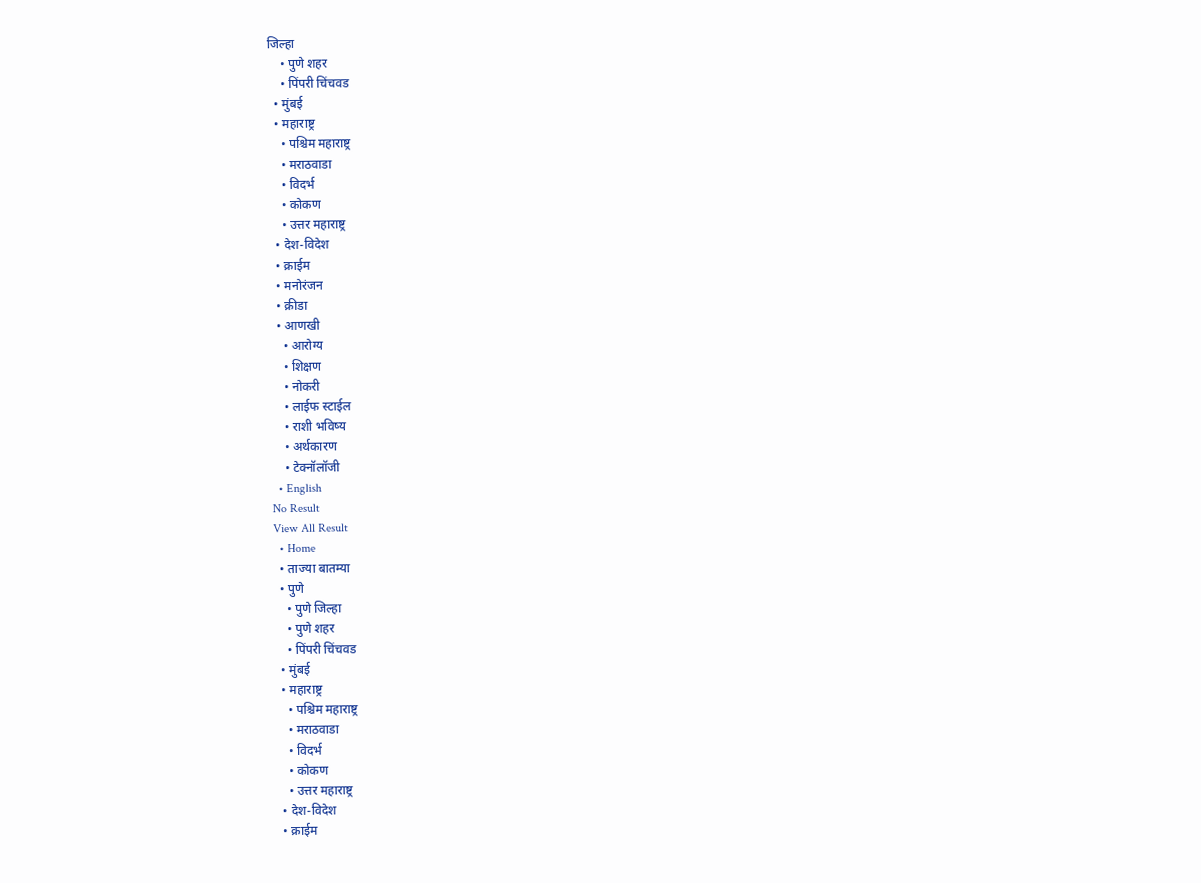जिल्हा
    • पुणे शहर
    • पिंपरी चिंचवड
  • मुंबई
  • महाराष्ट्र
    • पश्चिम महाराष्ट्र
    • मराठवाडा
    • विदर्भ
    • कोकण
    • उत्तर महाराष्ट्र
  • देश-विदेश
  • क्राईम
  • मनोरंजन
  • क्रीडा
  • आणखी
    • आरोग्य
    • शिक्षण
    • नोकरी
    • लाईफ स्टाईल
    • राशी भविष्य
    • अर्थकारण
    • टेक्नॉलॉजी
  • English
No Result
View All Result
  • Home
  • ताज्या बातम्या
  • पुणे
    • पुणे जिल्हा
    • पुणे शहर
    • पिंपरी चिंचवड
  • मुंबई
  • महाराष्ट्र
    • पश्चिम महाराष्ट्र
    • मराठवाडा
    • विदर्भ
    • कोकण
    • उत्तर महाराष्ट्र
  • देश-विदेश
  • क्राईम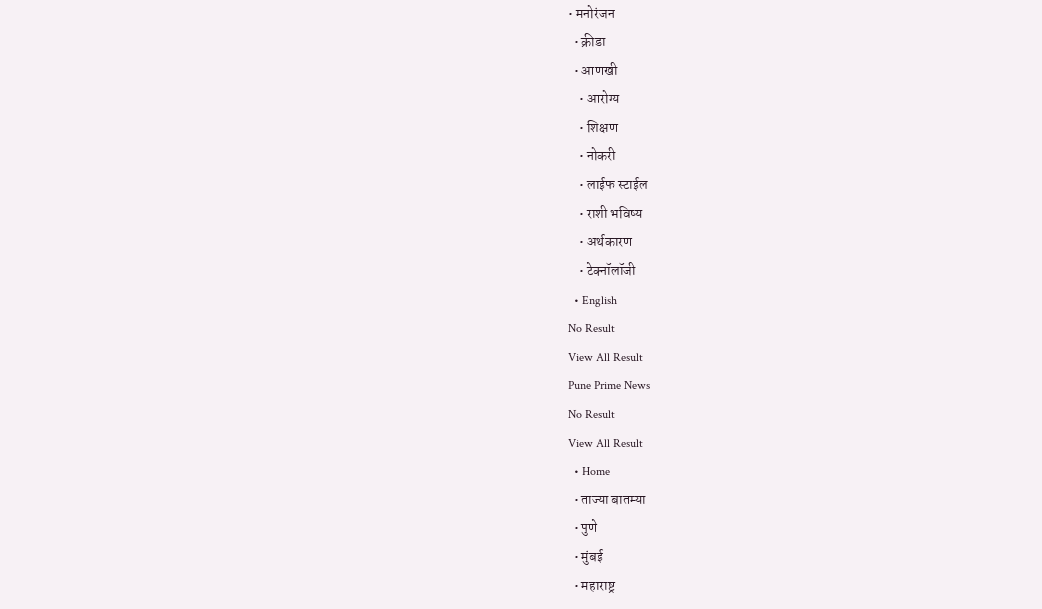• मनोरंजन
  • क्रीडा
  • आणखी
    • आरोग्य
    • शिक्षण
    • नोकरी
    • लाईफ स्टाईल
    • राशी भविष्य
    • अर्थकारण
    • टेक्नॉलॉजी
  • English
No Result
View All Result
Pune Prime News
No Result
View All Result
  • Home
  • ताज्या बातम्या
  • पुणे
  • मुंबई
  • महाराष्ट्र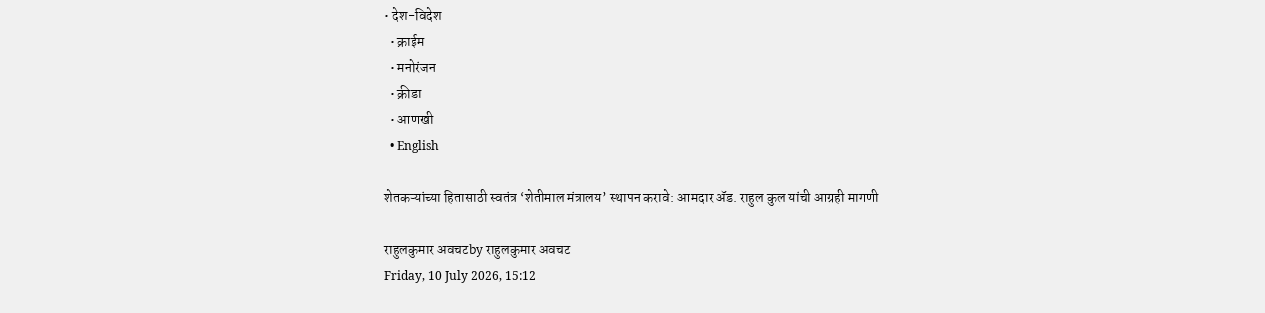• देश-विदेश
  • क्राईम
  • मनोरंजन
  • क्रीडा
  • आणखी
  • English

शेतकऱ्यांच्या हितासाठी स्वतंत्र ‘शेतीमाल मंत्रालय’ स्थापन करावे: आमदार ॲड. राहुल कुल यांची आग्रही मागणी

राहुलकुमार अवचटby राहुलकुमार अवचट
Friday, 10 July 2026, 15:12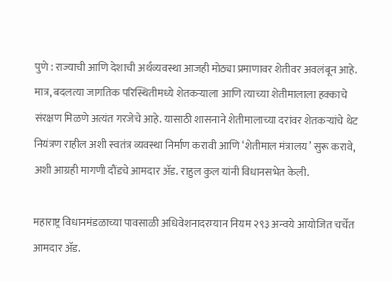पुणे : राज्याची आणि देशाची अर्थव्यवस्था आजही मोठ्या प्रमाणावर शेतीवर अवलंबून आहे. मात्र, बदलत्या जागतिक परिस्थितीमध्ये शेतकऱ्याला आणि त्याच्या शेतीमालाला हक्काचे संरक्षण मिळणे अत्यंत गरजेचे आहे. यासाठी शासनाने शेतीमालाच्या दरांवर शेतकऱ्यांचे थेट नियंत्रण राहील अशी स्वतंत्र व्यवस्था निर्माण करावी आणि ‘शेतीमाल मंत्रालय’ सुरू करावे, अशी आग्रही मागणी दौंडचे आमदार ॲड. राहुल कुल यांनी विधानसभेत केली.

महाराष्ट्र विधानमंडळाच्या पावसाळी अधिवेशनादरम्यान नियम २९३ अन्वये आयोजित चर्चेत आमदार ॲड.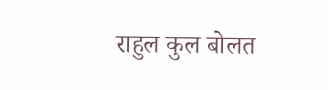राहुल कुल बोलत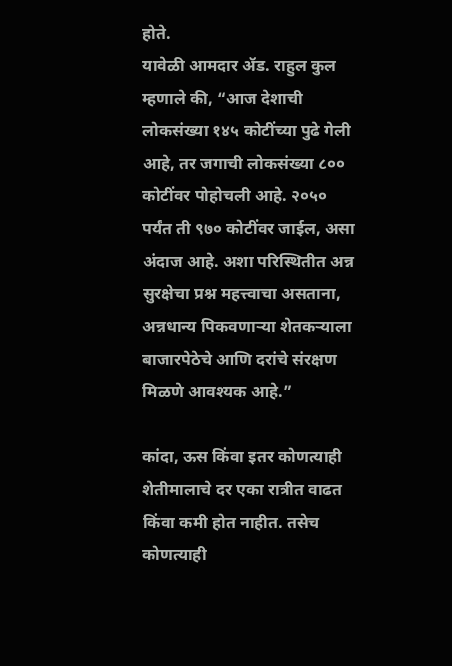होते.
यावेळी आमदार ॲड. राहुल कुल म्हणाले की, “आज देशाची लोकसंख्या १४५ कोटींच्या पुढे गेली आहे, तर जगाची लोकसंख्या ८०० कोटींवर पोहोचली आहे. २०५० पर्यंत ती ९७० कोटींवर जाईल, असा अंदाज आहे. अशा परिस्थितीत अन्न सुरक्षेचा प्रश्न महत्त्वाचा असताना, अन्नधान्य पिकवणाऱ्या शेतकऱ्याला बाजारपेठेचे आणि दरांचे संरक्षण मिळणे आवश्यक आहे.”

कांदा, ऊस किंवा इतर कोणत्याही शेतीमालाचे दर एका रात्रीत वाढत किंवा कमी होत नाहीत. तसेच कोणत्याही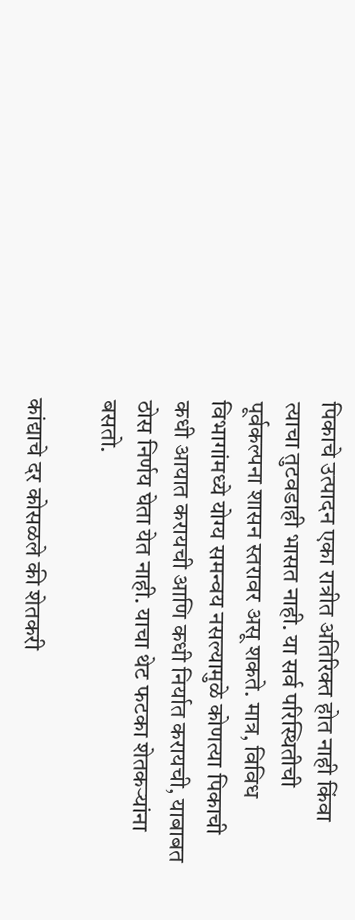पिकाचे उत्पादन एका रात्रीत अतिरिक्त होत नाही किंवा त्याचा तुटवडाही भासत नाही. या सर्व परिस्थितीची पूर्वकल्पना शासन स्तरावर असू शकते. मात्र, विविध विभागांमध्ये योग्य समन्वय नसल्यामुळे कोणत्या पिकाची कधी आयात करायची आणि कधी निर्यात करायची, याबाबत ठोस निर्णय घेता येत नाही. याचा थेट फटका शेतकऱ्यांना बसतो.

कांद्याचे दर कोसळले की शेतकरी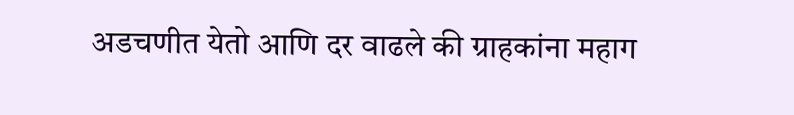अडचणीत येतो आणि दर वाढले की ग्राहकांना महाग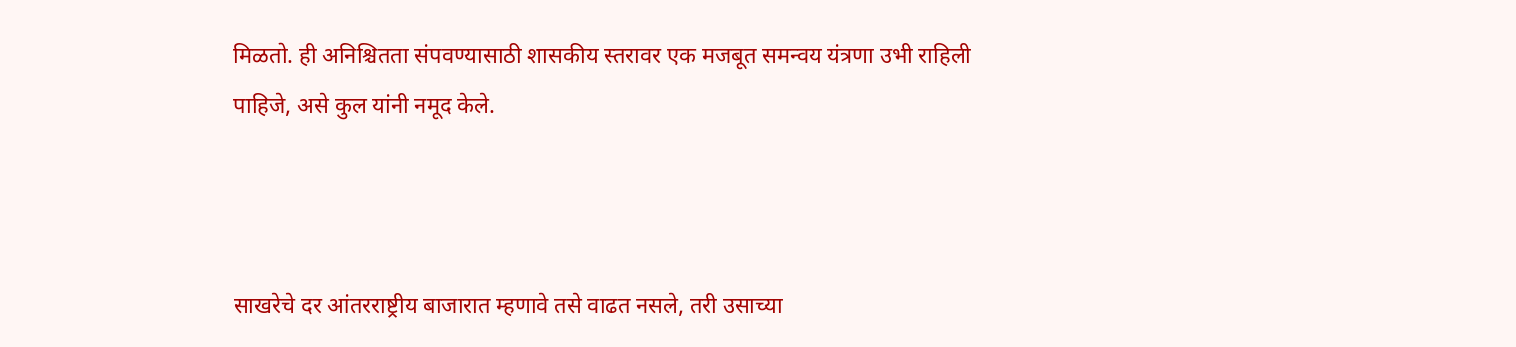मिळतो. ही अनिश्चितता संपवण्यासाठी शासकीय स्तरावर एक मजबूत समन्वय यंत्रणा उभी राहिली पाहिजे, असे कुल यांनी नमूद केले.



साखरेचे दर आंतरराष्ट्रीय बाजारात म्हणावे तसे वाढत नसले, तरी उसाच्या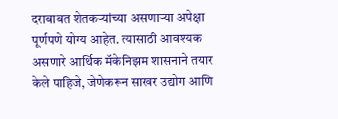दराबाबत शेतकऱ्यांच्या असणाऱ्या अपेक्षा पूर्णपणे योग्य आहेत. त्यासाठी आवश्यक असणारे आर्थिक मॅकेनिझम शासनाने तयार केले पाहिजे, जेणेकरून साखर उद्योग आणि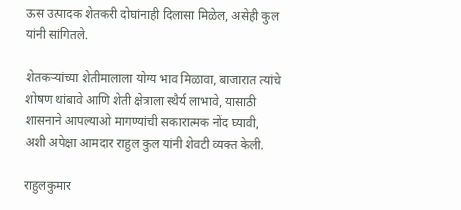ऊस उत्पादक शेतकरी दोघांनाही दिलासा मिळेल, असेही कुल यांनी सांगितले.

शेतकऱ्यांच्या शेतीमालाला योग्य भाव मिळावा, बाजारात त्यांचे शोषण थांबावे आणि शेती क्षेत्राला स्थैर्य लाभावे, यासाठी शासनाने आपल्याओ मागण्यांची सकारात्मक नोंद घ्यावी, अशी अपेक्षा आमदार राहुल कुल यांनी शेवटी व्यक्त केली.

राहुलकुमार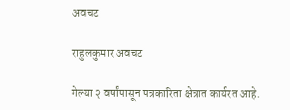अवचट

राहुलकुमार अवचट

गेल्या २ वर्षांपासून पत्रकारिता क्षेत्रात कार्यरत आहे.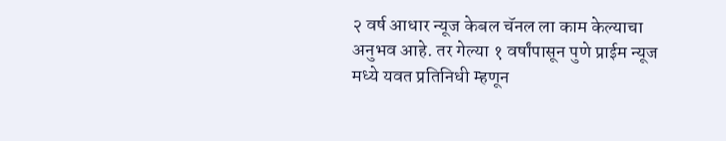२ वर्ष आधार न्यूज केबल चॅनल ला काम केल्याचा अनुभव आहे. तर गेल्या १ वर्षांपासून पुणे प्राईम न्यूज मध्ये यवत प्रतिनिधी म्हणून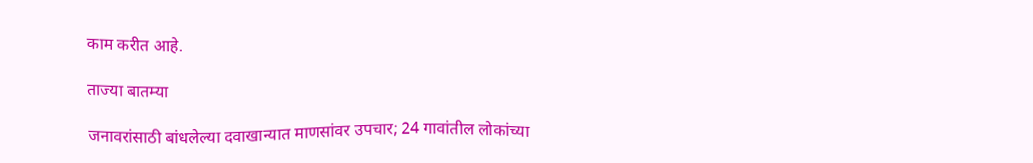काम करीत आहे.

ताज्या बातम्या

जनावरांसाठी बांधलेल्या दवाखान्यात माणसांवर उपचार; 24 गावांतील लोकांच्या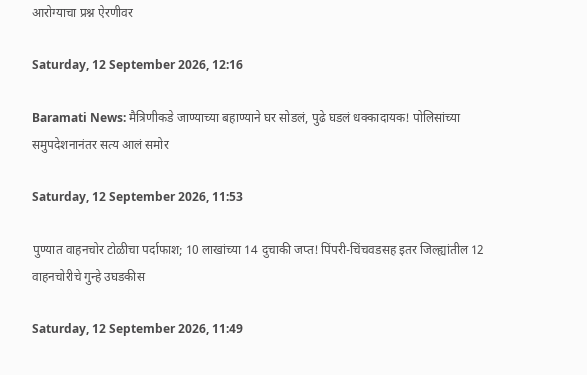आरोग्याचा प्रश्न ऐरणीवर

Saturday, 12 September 2026, 12:16

Baramati News: मैत्रिणीकडे जाण्याच्या बहाण्याने घर सोडलं, पुढे घडलं धक्कादायक! पोलिसांच्या समुपदेशनानंतर सत्य आलं समोर

Saturday, 12 September 2026, 11:53

पुण्यात वाहनचोर टोळीचा पर्दाफाश; 10 लाखांच्या 14 दुचाकी जप्त! पिंपरी-चिंचवडसह इतर जिल्ह्यांतील 12 वाहनचोरीचे गुन्हे उघडकीस

Saturday, 12 September 2026, 11:49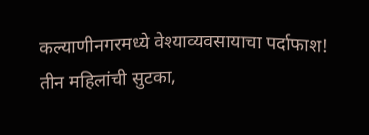कल्याणीनगरमध्ये वेश्याव्यवसायाचा पर्दाफाश! तीन महिलांची सुटका,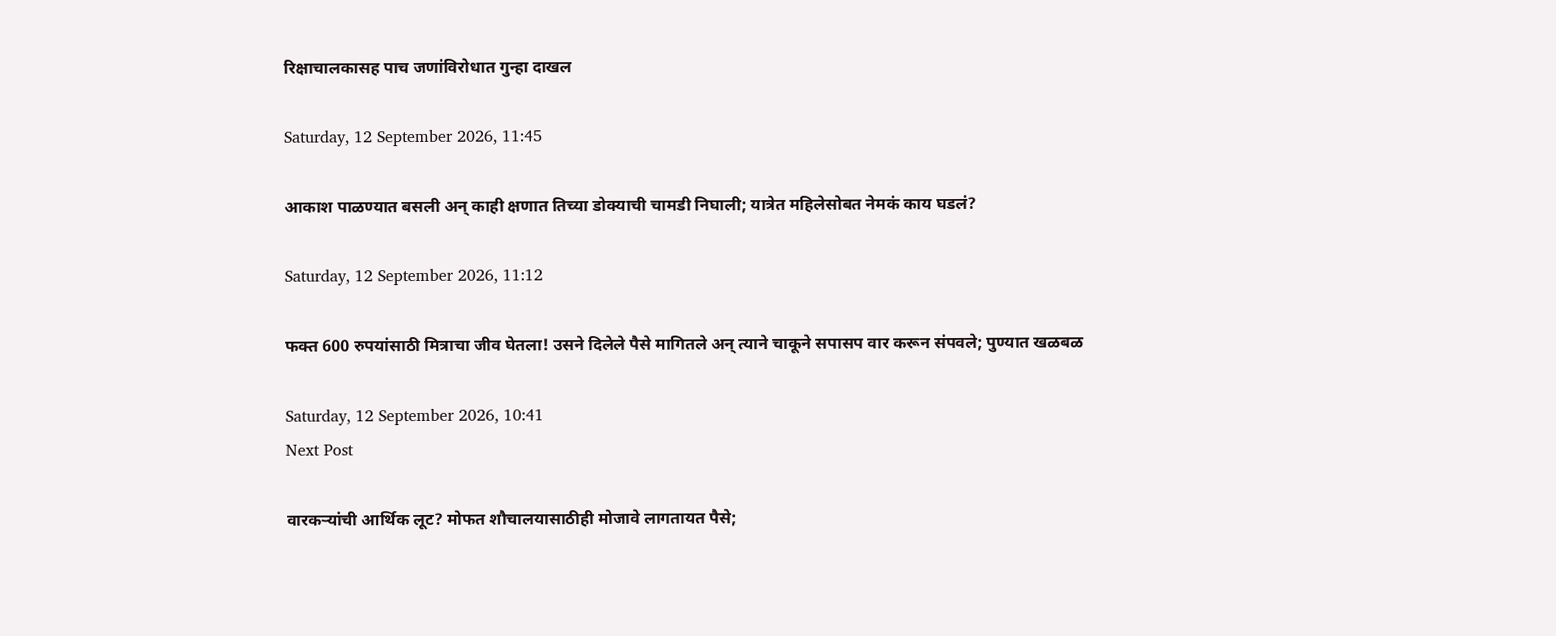रिक्षाचालकासह पाच जणांविरोधात गुन्हा दाखल

Saturday, 12 September 2026, 11:45

आकाश पाळण्यात बसली अन् काही क्षणात तिच्या डोक्याची चामडी निघाली; यात्रेत महिलेसोबत नेमकं काय घडलं?

Saturday, 12 September 2026, 11:12

फक्त 600 रुपयांसाठी मित्राचा जीव घेतला! उसने दिलेले पैसे मागितले अन् त्याने चाकूने सपासप वार करून संपवले; पुण्यात खळबळ

Saturday, 12 September 2026, 10:41
Next Post

वारकऱ्यांची आर्थिक लूट? मोफत शौचालयासाठीही मोजावे लागतायत पैसे;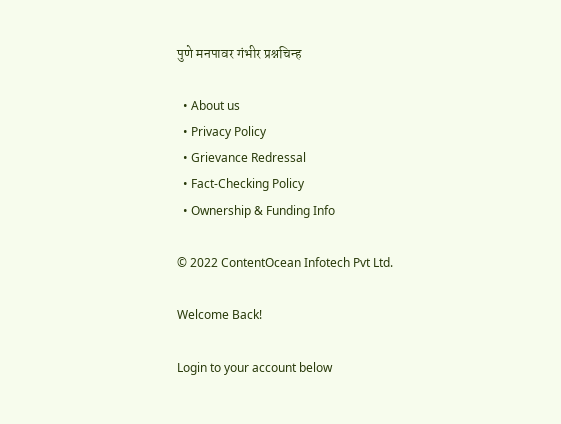पुणे मनपावर गंभीर प्रश्नचिन्ह

  • About us
  • Privacy Policy
  • Grievance Redressal
  • Fact-Checking Policy
  • Ownership & Funding Info

© 2022 ContentOcean Infotech Pvt Ltd.

Welcome Back!

Login to your account below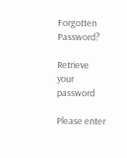Forgotten Password?

Retrieve your password

Please enter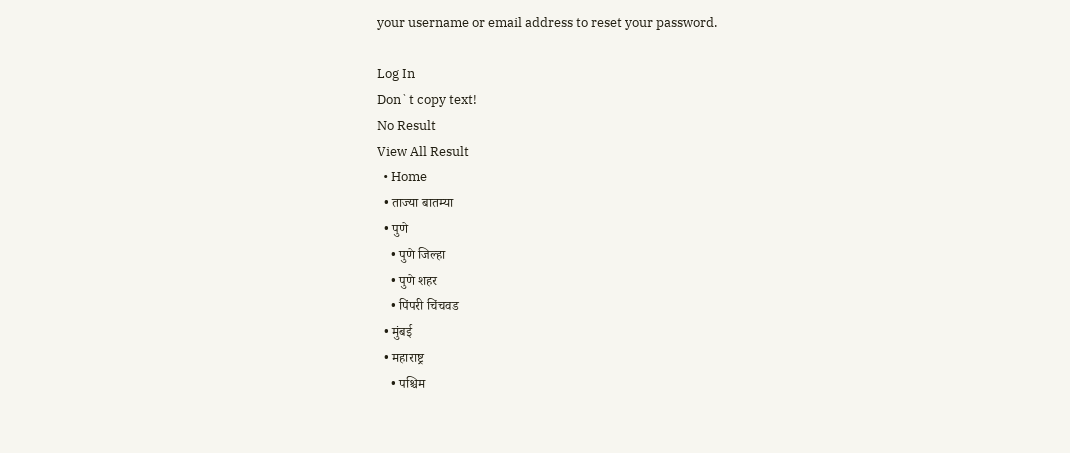your username or email address to reset your password.

Log In
Don`t copy text!
No Result
View All Result
  • Home
  • ताज्या बातम्या
  • पुणे
    • पुणे जिल्हा
    • पुणे शहर
    • पिंपरी चिंचवड
  • मुंबई
  • महाराष्ट्र
    • पश्चिम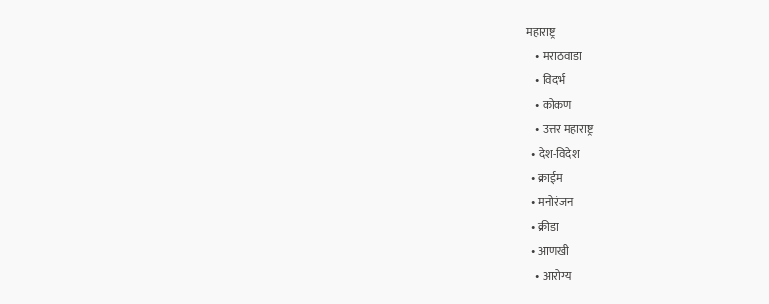महाराष्ट्र
    • मराठवाडा
    • विदर्भ
    • कोकण
    • उत्तर महाराष्ट्र
  • देश-विदेश
  • क्राईम
  • मनोरंजन
  • क्रीडा
  • आणखी
    • आरोग्य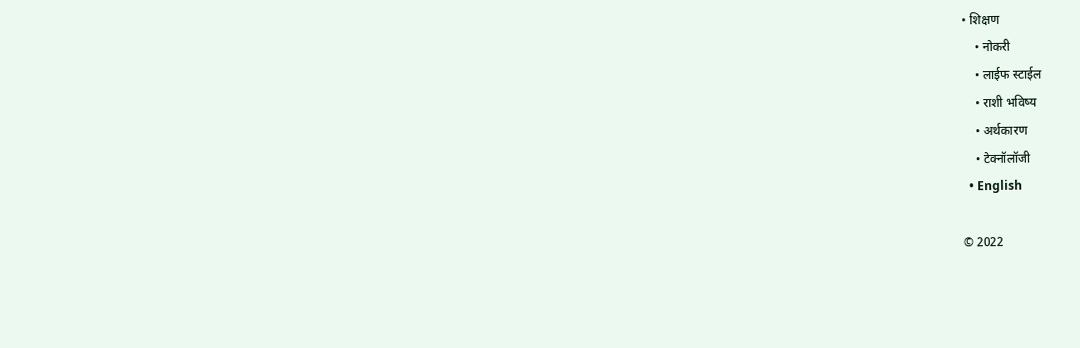• शिक्षण
    • नोकरी
    • लाईफ स्टाईल
    • राशी भविष्य
    • अर्थकारण
    • टेक्नॉलॉजी
  • English

© 2022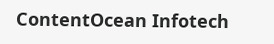ContentOcean Infotech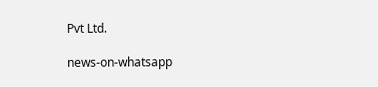Pvt Ltd.

news-on-whatsapp